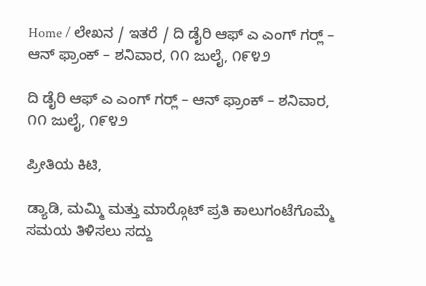Home / ಲೇಖನ / ಇತರೆ / ದಿ ಡೈರಿ ಆಫ್ ಎ ಎಂಗ್ ಗರ್‍ಲ್ – ಆನ್‌ ಫ್ರಾಂಕ್ – ಶನಿವಾರ, ೧೧ ಜುಲೈ, ೧೯೪೨

ದಿ ಡೈರಿ ಆಫ್ ಎ ಎಂಗ್ ಗರ್‍ಲ್ – ಆನ್‌ ಫ್ರಾಂಕ್ – ಶನಿವಾರ, ೧೧ ಜುಲೈ, ೧೯೪೨

ಪ್ರೀತಿಯ ಕಿಟಿ,

ಡ್ಯಾಡಿ, ಮಮ್ಮಿ ಮತ್ತು ಮಾರ್‍ಗೊಟ್ ಪ್ರತಿ ಕಾಲುಗಂಟೆಗೊಮ್ಮೆ ಸಮಯ ತಿಳಿಸಲು ಸದ್ದು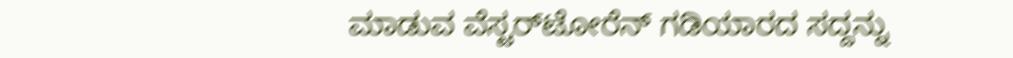ಮಾಡುವ ವೆಸ್ಟರ್‌ಟೋರೆನ್ ಗಡಿಯಾರದ ಸದ್ದನ್ನು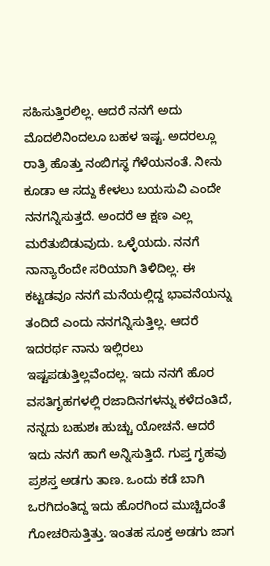ಸಹಿಸುತ್ತಿರಲಿಲ್ಲ. ಆದರೆ ನನಗೆ ಅದು ಮೊದಲಿನಿಂದಲೂ ಬಹಳ ಇಷ್ಟ. ಅದರಲ್ಲೂ ರಾತ್ರಿ ಹೊತ್ತು ನಂಬಿಗಸ್ಥ ಗೆಳೆಯನಂತೆ. ನೀನು ಕೂಡಾ ಆ ಸದ್ದು ಕೇಳಲು ಬಯಸುವಿ ಎಂದೇ ನನಗನ್ನಿಸುತ್ತದೆ. ಅಂದರೆ ಆ ಕ್ಷಣ ಎಲ್ಲ ಮರೆತುಬಿಡುವುದು. ಒಳ್ಳೆಯದು. ನನಗೆ ನಾನ್ಯಾರೆಂದೇ ಸರಿಯಾಗಿ ತಿಳಿದಿಲ್ಲ. ಈ ಕಟ್ಟಡವೂ ನನಗೆ ಮನೆಯಲ್ಲಿದ್ದ ಭಾವನೆಯನ್ನು ತಂದಿದೆ ಎಂದು ನನಗನ್ನಿಸುತ್ತಿಲ್ಲ. ಆದರೆ ಇದರರ್ಥ ನಾನು ಇಲ್ಲಿರಲು ಇಷ್ಟಪಡುತ್ತಿಲ್ಲವೆಂದಲ್ಲ. ಇದು ನನಗೆ ಹೊರ ವಸತಿಗೃಹಗಳಲ್ಲಿ ರಜಾದಿನಗಳನ್ನು ಕಳೆದಂತಿದೆ, ನನ್ನದು ಬಹುಶಃ ಹುಚ್ಚು ಯೋಚನೆ. ಆದರೆ ಇದು ನನಗೆ ಹಾಗೆ ಅನ್ನಿಸುತ್ತಿದೆ. ಗುಪ್ತ ಗೃಹವು ಪ್ರಶಸ್ತ ಅಡಗು ತಾಣ. ಒಂದು ಕಡೆ ಬಾಗಿ ಒರಗಿದಂತಿದ್ದ ಇದು ಹೊರಗಿಂದ ಮುಚ್ಚಿದಂತೆ ಗೋಚರಿಸುತ್ತಿತ್ತು. ಇಂತಹ ಸೂಕ್ತ ಅಡಗು ಜಾಗ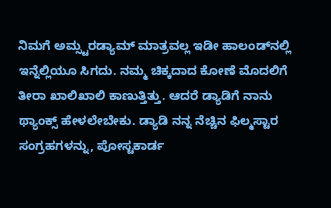ನಿಮಗೆ ಅಮ್ಸ್ಟರಡ್ಯಾಮ್ ಮಾತ್ರವಲ್ಲ ಇಡೀ ಹಾಲಂಡ್‌ನಲ್ಲಿ ಇನ್ನೆಲ್ಲಿಯೂ ಸಿಗದು. ನಮ್ಮ ಚಿಕ್ಕದಾದ ಕೋಣೆ ಮೊದಲಿಗೆ ತೀರಾ ಖಾಲಿಖಾಲಿ ಕಾಣುತ್ತಿತ್ತು. ಆದರೆ ಡ್ಯಾಡಿಗೆ ನಾನು ಥ್ಯಾಂಕ್ಸ್ ಹೇಳಲೇಬೇಕು. ಡ್ಯಾಡಿ ನನ್ನ ನೆಚ್ಚಿನ ಫಿಲ್ಮಸ್ಟಾರ ಸಂಗ್ರಹಗಳನ್ನು, ಪೋಸ್ಟಕಾರ್ಡ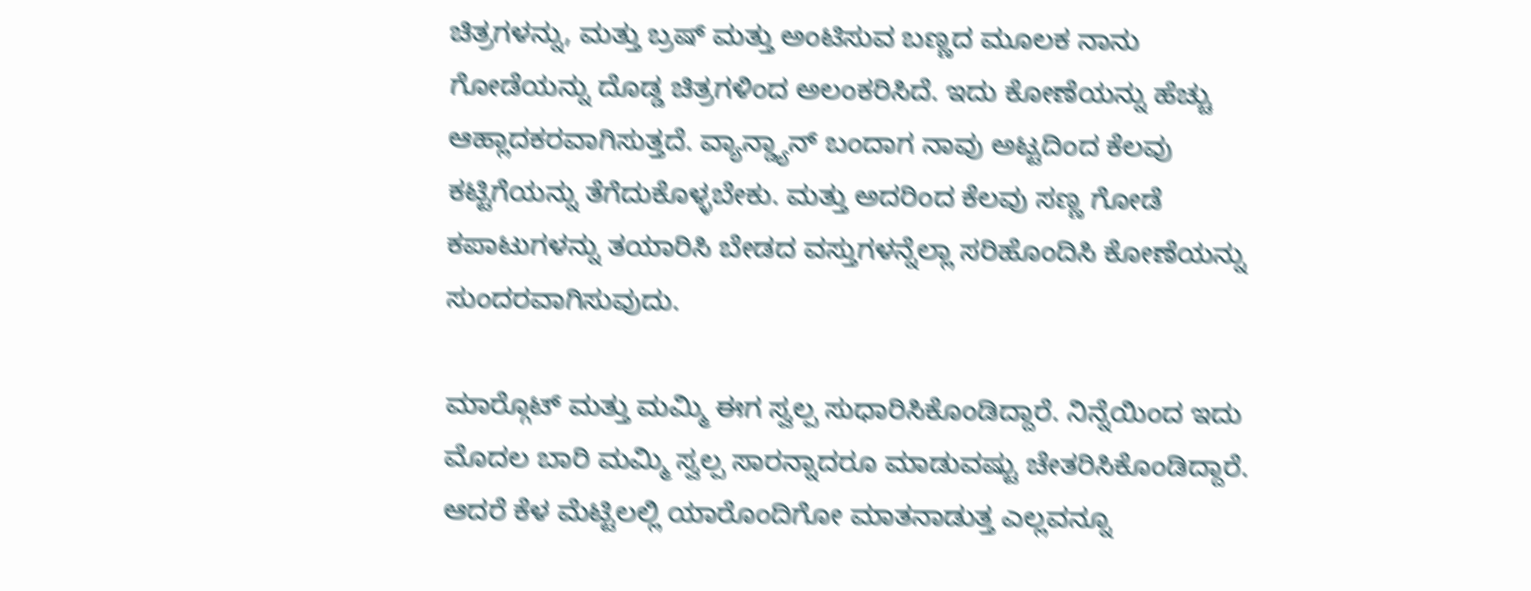ಚಿತ್ರಗಳನ್ನು, ಮತ್ತು ಬ್ರಷ್ ಮತ್ತು ಅಂಟಿಸುವ ಬಣ್ಣದ ಮೂಲಕ ನಾನು ಗೋಡೆಯನ್ನು ದೊಡ್ಡ ಚಿತ್ರಗಳಿಂದ ಅಲಂಕರಿಸಿದೆ. ಇದು ಕೋಣೆಯನ್ನು ಹೆಚ್ಚು ಆಹ್ಲಾದಕರವಾಗಿಸುತ್ತದೆ. ವ್ಯಾನ್ಡ್ಯಾನ್ ಬಂದಾಗ ನಾವು ಅಟ್ಟದಿಂದ ಕೆಲವು ಕಟ್ಟಿಗೆಯನ್ನು ತೆಗೆದುಕೊಳ್ಳಬೇಕು. ಮತ್ತು ಅದರಿಂದ ಕೆಲವು ಸಣ್ಣ ಗೋಡೆ ಕಪಾಟುಗಳನ್ನು ತಯಾರಿಸಿ ಬೇಡದ ವಸ್ತುಗಳನ್ನೆಲ್ಲಾ ಸರಿಹೊಂದಿಸಿ ಕೋಣೆಯನ್ನು ಸುಂದರವಾಗಿಸುವುದು.

ಮಾರ್‍ಗೊಟ್ ಮತ್ತು ಮಮ್ಮಿ ಈಗ ಸ್ವಲ್ಪ ಸುಧಾರಿಸಿಕೊಂಡಿದ್ದಾರೆ. ನಿನ್ನೆಯಿಂದ ಇದು ಮೊದಲ ಬಾರಿ ಮಮ್ಮಿ ಸ್ವಲ್ಪ ಸಾರನ್ನಾದರೂ ಮಾಡುವಷ್ಟು ಚೇತರಿಸಿಕೊಂಡಿದ್ದಾರೆ. ಆದರೆ ಕೆಳ ಮೆಟ್ಟಿಲಲ್ಲಿ ಯಾರೊಂದಿಗೋ ಮಾತನಾಡುತ್ತ ಎಲ್ಲವನ್ನೂ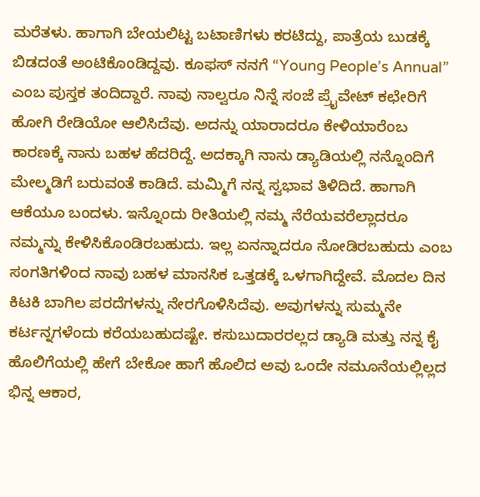ಮರೆತಳು. ಹಾಗಾಗಿ ಬೇಯಲಿಟ್ಟ ಬಟಾಣಿಗಳು ಕರಟಿದ್ದು, ಪಾತ್ರೆಯ ಬುಡಕ್ಕೆ ಬಿಡದಂತೆ ಅಂಟಿಕೊಂಡಿದ್ದವು. ಕೂಫಸ್ ನನಗೆ “Young People’s Annual” ಎಂಬ ಪುಸ್ತಕ ತಂದಿದ್ದಾರೆ. ನಾವು ನಾಲ್ವರೂ ನಿನ್ನೆ ಸಂಜೆ ಪ್ರೈವೇಟ್ ಕಛೇರಿಗೆ ಹೋಗಿ ರೇಡಿಯೋ ಆಲಿಸಿದೆವು. ಅದನ್ನು ಯಾರಾದರೂ ಕೇಳಿಯಾರೆಂಬ ಕಾರಣಕ್ಕೆ ನಾನು ಬಹಳ ಹೆದರಿದ್ದೆ. ಅದಕ್ಕಾಗಿ ನಾನು ಡ್ಯಾಡಿಯಲ್ಲಿ ನನ್ನೊಂದಿಗೆ ಮೇಲ್ಮಡಿಗೆ ಬರುವಂತೆ ಕಾಡಿದೆ. ಮಮ್ಮಿಗೆ ನನ್ನ ಸ್ವಭಾವ ತಿಳಿದಿದೆ. ಹಾಗಾಗಿ ಆಕೆಯೂ ಬಂದಳು. ಇನ್ನೊಂದು ರೀತಿಯಲ್ಲಿ ನಮ್ಮ ನೆರೆಯವರೆಲ್ಲಾದರೂ ನಮ್ಮನ್ನು ಕೇಳಿಸಿಕೊಂಡಿರಬಹುದು. ಇಲ್ಲ ಏನನ್ನಾದರೂ ನೋಡಿರಬಹುದು ಎಂಬ ಸಂಗತಿಗಳಿಂದ ನಾವು ಬಹಳ ಮಾನಸಿಕ ಒತ್ತಡಕ್ಕೆ ಒಳಗಾಗಿದ್ದೇವೆ. ಮೊದಲ ದಿನ ಕಿಟಕಿ ಬಾಗಿಲ ಪರದೆಗಳನ್ನು ನೇರಗೊಳಿಸಿದೆವು. ಅವುಗಳನ್ನು ಸುಮ್ಮನೇ ಕರ್ಟನ್ನಗಳೆಂದು ಕರೆಯಬಹುದಷ್ಟೇ. ಕಸುಬುದಾರರಲ್ಲದ ಡ್ಯಾಡಿ ಮತ್ತು ನನ್ನ ಕೈ ಹೊಲಿಗೆಯಲ್ಲಿ ಹೇಗೆ ಬೇಕೋ ಹಾಗೆ ಹೊಲಿದ ಅವು ಒಂದೇ ನಮೂನೆಯಲ್ಲಿಲ್ಲದ ಭಿನ್ನ ಆಕಾರ,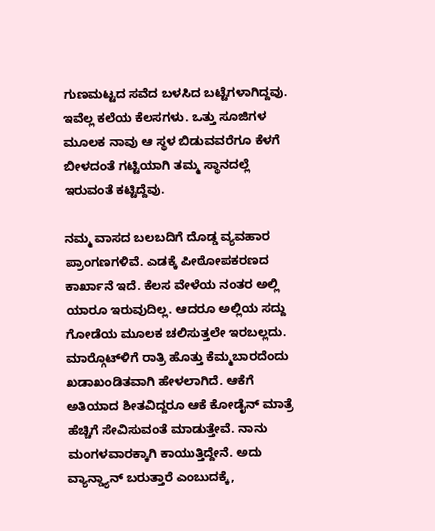ಗುಣಮಟ್ಟದ ಸವೆದ ಬಳಸಿದ ಬಟ್ಟೆಗಳಾಗಿದ್ದವು. ಇವೆಲ್ಲ ಕಲೆಯ ಕೆಲಸಗಳು. ಒತ್ತು ಸೂಜಿಗಳ ಮೂಲಕ ನಾವು ಆ ಸ್ಥಳ ಬಿಡುವವರೆಗೂ ಕೆಳಗೆ ಬೀಳದಂತೆ ಗಟ್ಟಿಯಾಗಿ ತಮ್ಮ ಸ್ಥಾನದಲ್ಲೆ ಇರುವಂತೆ ಕಟ್ಟಿದ್ದೆವು.

ನಮ್ಮ ವಾಸದ ಬಲಬದಿಗೆ ದೊಡ್ಡ ವ್ಯವಹಾರ ಪ್ರಾಂಗಣಗಳಿವೆ. ಎಡಕ್ಕೆ ಪೀಠೋಪಕರಣದ ಕಾರ್ಖಾನೆ ಇದೆ. ಕೆಲಸ ವೇಳೆಯ ನಂತರ ಅಲ್ಲಿ ಯಾರೂ ಇರುವುದಿಲ್ಲ. ಆದರೂ ಅಲ್ಲಿಯ ಸದ್ದು ಗೋಡೆಯ ಮೂಲಕ ಚಲಿಸುತ್ತಲೇ ಇರಬಲ್ಲದು. ಮಾರ್‍ಗೊಟ್‌ಳಿಗೆ ರಾತ್ರಿ ಹೊತ್ತು ಕೆಮ್ಮಬಾರದೆಂದು ಖಡಾಖಂಡಿತವಾಗಿ ಹೇಳಲಾಗಿದೆ. ಆಕೆಗೆ ಅತಿಯಾದ ಶೀತವಿದ್ದರೂ ಆಕೆ ಕೋಡೈನ್ ಮಾತ್ರೆ ಹೆಚ್ಚಿಗೆ ಸೇವಿಸುವಂತೆ ಮಾಡುತ್ತೇವೆ. ನಾನು ಮಂಗಳವಾರಕ್ಕಾಗಿ ಕಾಯುತ್ತಿದ್ದೇನೆ. ಅದು ವ್ಯಾನ್ಡ್ಯಾನ್ ಬರುತ್ತಾರೆ ಎಂಬುದಕ್ಕೆ,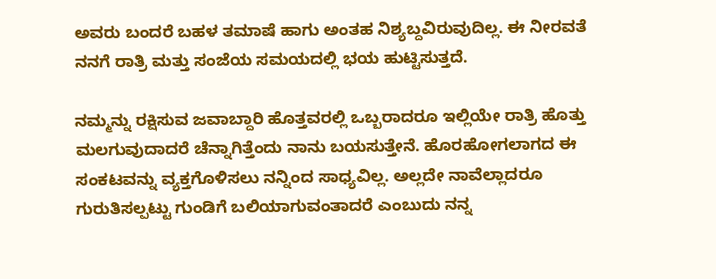ಅವರು ಬಂದರೆ ಬಹಳ ತಮಾಷೆ ಹಾಗು ಅಂತಹ ನಿಶ್ಯಬ್ದವಿರುವುದಿಲ್ಲ. ಈ ನೀರವತೆ ನನಗೆ ರಾತ್ರಿ ಮತ್ತು ಸಂಜೆಯ ಸಮಯದಲ್ಲಿ ಭಯ ಹುಟ್ಟಿಸುತ್ತದೆ.

ನಮ್ಮನ್ನು ರಕ್ಷಿಸುವ ಜವಾಬ್ದಾರಿ ಹೊತ್ತವರಲ್ಲಿ ಒಬ್ಬರಾದರೂ ಇಲ್ಲಿಯೇ ರಾತ್ರಿ ಹೊತ್ತು ಮಲಗುವುದಾದರೆ ಚೆನ್ನಾಗಿತ್ತೆಂದು ನಾನು ಬಯಸುತ್ತೇನೆ. ಹೊರಹೋಗಲಾಗದ ಈ ಸಂಕಟವನ್ನು ವ್ಯಕ್ತಗೊಳಿಸಲು ನನ್ನಿಂದ ಸಾಧ್ಯವಿಲ್ಲ. ಅಲ್ಲದೇ ನಾವೆಲ್ಲಾದರೂ ಗುರುತಿಸಲ್ಪಟ್ಟು ಗುಂಡಿಗೆ ಬಲಿಯಾಗುವಂತಾದರೆ ಎಂಬುದು ನನ್ನ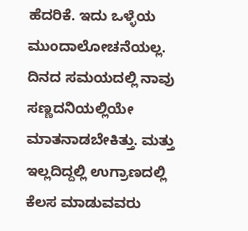ಹೆದರಿಕೆ. ಇದು ಒಳ್ಳೆಯ ಮುಂದಾಲೋಚನೆಯಲ್ಲ. ದಿನದ ಸಮಯದಲ್ಲಿ ನಾವು ಸಣ್ಣದನಿಯಲ್ಲಿಯೇ ಮಾತನಾಡಬೇಕಿತ್ತು. ಮತ್ತು ಇಲ್ಲದಿದ್ದಲ್ಲಿ ಉಗ್ರಾಣದಲ್ಲಿ ಕೆಲಸ ಮಾಡುವವರು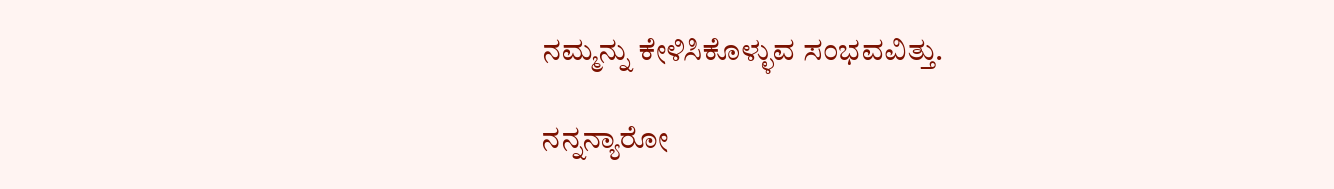ನಮ್ಮನ್ನು ಕೇಳಿಸಿಕೊಳ್ಳುವ ಸಂಭವವಿತ್ತು.

ನನ್ನನ್ಯಾರೋ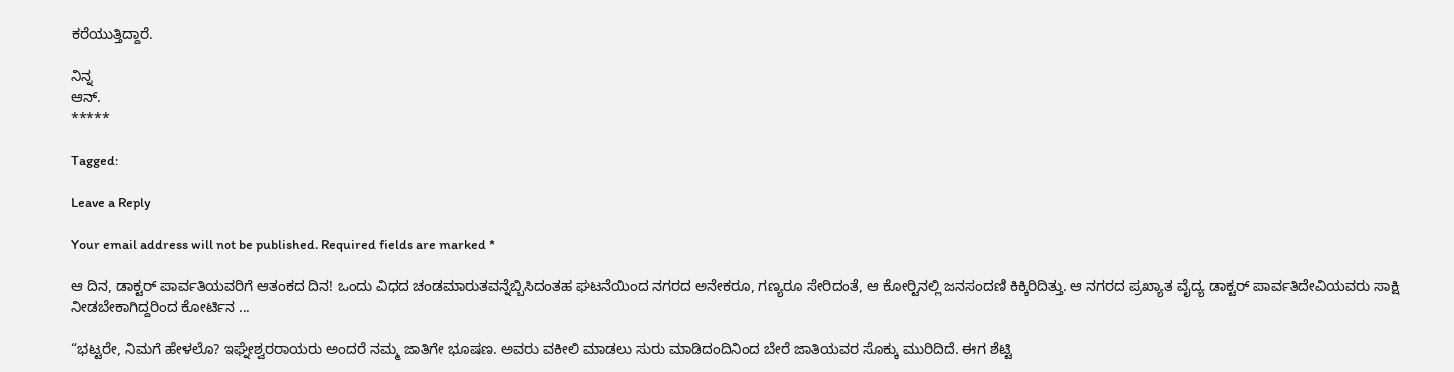ಕರೆಯುತ್ತಿದ್ದಾರೆ.

ನಿನ್ನ
ಆನ್.
*****

Tagged:

Leave a Reply

Your email address will not be published. Required fields are marked *

ಆ ದಿನ, ಡಾಕ್ಟರ್ ಪಾರ್ವತಿಯವರಿಗೆ ಆತಂಕದ ದಿನ! ಒಂದು ವಿಧದ ಚಂಡಮಾರುತವನ್ನೆಬ್ಬಿಸಿದಂತಹ ಘಟನೆಯಿಂದ ನಗರದ ಅನೇಕರೂ, ಗಣ್ಯರೂ ಸೇರಿದಂತೆ, ಆ ಕೋರ್‍ಟಿನಲ್ಲಿ ಜನಸಂದಣಿ ಕಿಕ್ಕಿರಿದಿತ್ತು. ಆ ನಗರದ ಪ್ರಖ್ಯಾತ ವೈದ್ಯ ಡಾಕ್ಟರ್ ಪಾರ್ವತಿದೇವಿಯವರು ಸಾಕ್ಷಿ ನೀಡಬೇಕಾಗಿದ್ದರಿಂದ ಕೋರ್ಟಿನ ...

“ಭಟ್ಟರೇ, ನಿಮಗೆ ಹೇಳಲೊ? ಇಘ್ನೇಶ್ವರರಾಯರು ಅಂದರೆ ನಮ್ಮ ಜಾತಿಗೇ ಭೂಷಣ. ಅವರು ವಕೀಲಿ ಮಾಡಲು ಸುರು ಮಾಡಿದಂದಿನಿಂದ ಬೇರೆ ಜಾತಿಯವರ ಸೊಕ್ಕು ಮುರಿದಿದೆ. ಈಗ ಶೆಟ್ಟಿ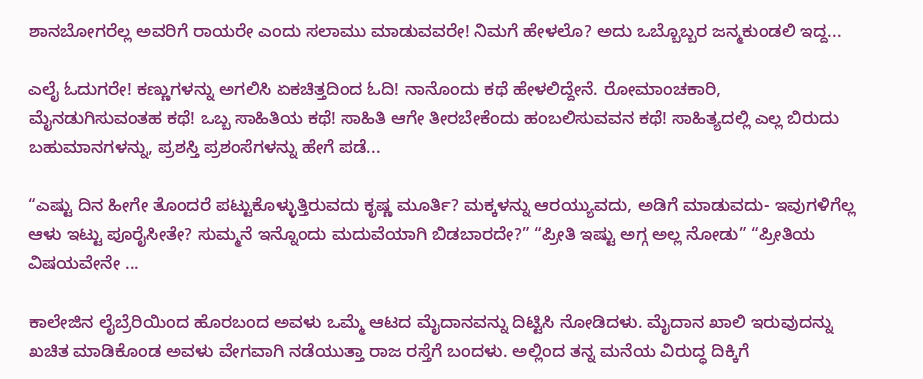ಶಾನಬೋಗರೆಲ್ಲ ಅವರಿಗೆ ರಾಯರೇ ಎಂದು ಸಲಾಮು ಮಾಡುವವರೇ! ನಿಮಗೆ ಹೇಳಲೊ? ಅದು ಒಬ್ಬೊಬ್ಬರ ಜನ್ಮಕುಂಡಲಿ ಇದ್ದ...

ಎಲೈ ಓದುಗರೇ! ಕಣ್ಣುಗಳನ್ನು ಅಗಲಿಸಿ ಏಕಚಿತ್ತದಿಂದ ಓದಿ! ನಾನೊಂದು ಕಥೆ ಹೇಳಲಿದ್ದೇನೆ. ರೋಮಾಂಚಕಾರಿ, ಮೈನಡುಗಿಸುವಂತಹ ಕಥೆ! ಒಬ್ಬ ಸಾಹಿತಿಯ ಕಥೆ! ಸಾಹಿತಿ ಆಗೇ ತೀರಬೇಕೆಂದು ಹಂಬಲಿಸುವವನ ಕಥೆ! ಸಾಹಿತ್ಯದಲ್ಲಿ ಎಲ್ಲ ಬಿರುದು ಬಹುಮಾನಗಳನ್ನು, ಪ್ರಶಸ್ತಿ ಪ್ರಶಂಸೆಗಳನ್ನು ಹೇಗೆ ಪಡೆ...

“ಎಷ್ಟು ದಿನ ಹೀಗೇ ತೊಂದರೆ ಪಟ್ಟುಕೊಳ್ಳುತ್ತಿರುವದು ಕೃಷ್ಣ ಮೂರ್ತಿ? ಮಕ್ಕಳನ್ನು ಆರಯ್ಯುವದು, ಅಡಿಗೆ ಮಾಡುವದು- ಇವುಗಳಿಗೆಲ್ಲ ಆಳು ಇಟ್ಟು ಪೂರೈಸೀತೇ? ಸುಮ್ಮನೆ ಇನ್ನೊಂದು ಮದುವೆಯಾಗಿ ಬಿಡಬಾರದೇ?” “ಪ್ರೀತಿ ಇಷ್ಟು ಅಗ್ಗ ಅಲ್ಲ ನೋಡು” “ಪ್ರೀತಿಯ ವಿಷಯವೇನೇ ...

ಕಾಲೇಜಿನ ಲೈಬ್ರೆರಿಯಿಂದ ಹೊರಬಂದ ಅವಳು ಒಮ್ಮೆ ಆಟದ ಮೈದಾನವನ್ನು ದಿಟ್ಟಿಸಿ ನೋಡಿದಳು. ಮೈದಾನ ಖಾಲಿ ಇರುವುದನ್ನು ಖಚಿತ ಮಾಡಿಕೊಂಡ ಅವಳು ವೇಗವಾಗಿ ನಡೆಯುತ್ತಾ ರಾಜ ರಸ್ತೆಗೆ ಬಂದಳು. ಅಲ್ಲಿಂದ ತನ್ನ ಮನೆಯ ವಿರುದ್ಧ ದಿಕ್ಕಿಗೆ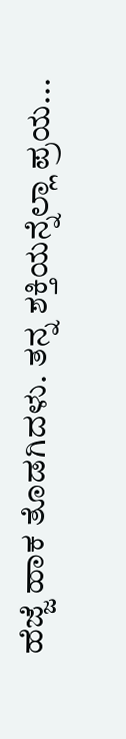ಹೆಜ್ಜೆ ಹಾಕ ತೊಡಗಿದಳು. ತನ್ನ ಶಕ್ತಿಯನ್ನೆಲ್ಲಾ ಪ್ರಯ...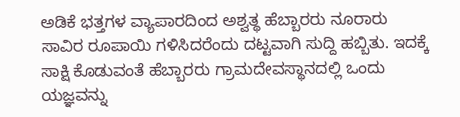ಅಡಿಕೆ ಭತ್ತಗಳ ವ್ಯಾಪಾರದಿಂದ ಅಶ್ವತ್ಥ ಹೆಬ್ಬಾರರು ನೂರಾರು ಸಾವಿರ ರೂಪಾಯಿ ಗಳಿಸಿದರೆಂದು ದಟ್ಟವಾಗಿ ಸುದ್ದಿ ಹಬ್ಬಿತು. ಇದಕ್ಕೆ ಸಾಕ್ಷಿ ಕೊಡುವಂತೆ ಹೆಬ್ಬಾರರು ಗ್ರಾಮದೇವಸ್ಥಾನದಲ್ಲಿ ಒಂದು ಯಜ್ಞವನ್ನು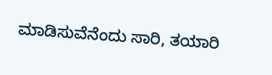ಮಾಡಿಸುವೆನೆಂದು ಸಾರಿ, ತಯಾರಿ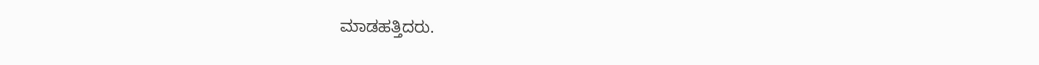ಮಾಡಹತ್ತಿದರು.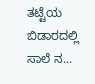ತಟ್ಟೆಯ ಬಿಡಾರದಲ್ಲಿ ಸಾಲೆ ನ...